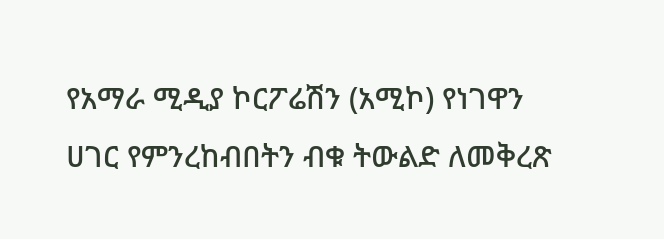የአማራ ሚዲያ ኮርፖሬሽን (አሚኮ) የነገዋን ሀገር የምንረከብበትን ብቁ ትውልድ ለመቅረጽ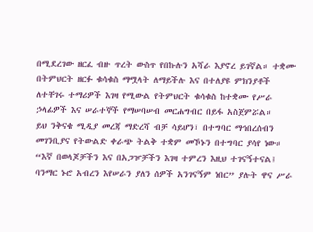በሚደረገው ዘርፈ ብዙ ጥረት ውስጥ የበኩሉን አሻራ እያኖረ ይገኛል። ተቋሙ በትምህርት ዘርፉ ቁሳቁስ ማሟላት ለማይችሉ እና በተለያዩ ምክንያቶች ለተቸገሩ ተማሪዎች እገዛ የሚውል የትምህርት ቁሳቁስ ከተቋሙ የሥራ ኃላፊዎች እና ሠራተኞች የማሠባሠብ መርሐግብር በይፋ አስጀምሯል።
ይህ ንቅናቄ ሚዲያ መረጃ ማድረሻ ብቻ ሳይሆን፣ በተግባር ማኅበረሰብን መገንቢያና የትውልድ ቀራጭ ትልቅ ተቋም መኾኑን በተግባር ያሳየ ነው።
“እኛ በወላጆቻችን እና በአጋዦቻችን እገዛ ተምረን እዚህ ተገናኝተናል፤ ባንማር ኑሮ አብረን እየሠራን ያለን ሰዎች አንገናኝም ነበር” ያሉት ዋና ሥራ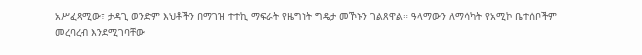አሥፈጻሚው፣ ታዳጊ ወንድም እህቶችን በማገዝ ተተኪ ማፍራት የዜግነት ግዴታ መኾኑን ገልጸዋል። ዓላማውን ለማሳካት የአሚኮ ቤተሰቦችም መረባረብ እንደሚገባቸው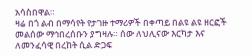አሳስበዋል።
ዛሬ በጎ ልብ በማሳየት የታገዙ ተማሪዎች በቀጣይ በልዩ ልዩ ዘርፎች መልሰው ማኅበረሰቡን ያግዛሉ። ሰው ለህሊናው እርካታ እና ለመንፈሳዊ በረከት ሲል ድጋፍ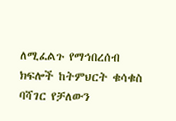ለሚፈልጉ የማኅበረሰብ ክፍሎች ከትምህርት ቁሳቁስ ባሻገር የቻለውን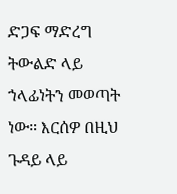ድጋፍ ማድረግ ትውልድ ላይ ኀላፊነትን መወጣት ነው። እርሰዎ በዚህ ጉዳይ ላይ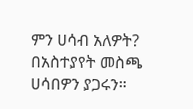ምን ሀሳብ አለዎት? በአስተያየት መስጫ ሀሳበዎን ያጋሩን።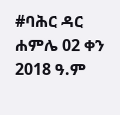#ባሕር ዳር ሐምሌ 02 ቀን 2018 ዓ.ም